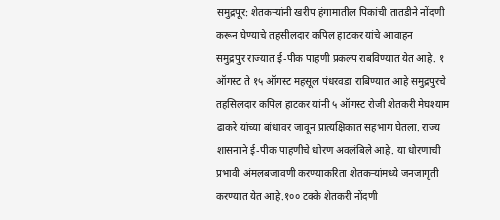समुद्रपूर: शेतकऱ्यांनी खरीप हंगामातील पिकांची तातडीने नोंदणी करून घेण्याचे तहसीलदार कपिल हाटकर यांचे आवाहन
समुद्रपुर राज्यात ई-पीक पाहणी प्रकल्प राबविण्यात येत आहे. १ ऑगस्ट ते १५ ऑगस्ट महसूल पंधरवडा राबिण्यात आहे समुद्रपुरचे तहसिलदार कपिल हाटकर यांनी ५ ऑगस्ट रोजी शेतकरी मेघश्याम ढाकरे यांच्या बांधावर जावून प्रात्यक्षिकात सहभाग घेतला. राज्य शासनाने ई-पीक पाहणीचे धोरण अवलंबिले आहे. या धोरणाची प्रभावी अंमलबजावणी करण्याकरिता शेतकऱ्यांमध्ये जनजागृती करण्यात येत आहे.१०० टक्के शेतकरी नोंदणी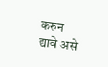करुन द्यावे असे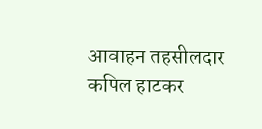आवाहन तहसीलदार कपिल हाटकर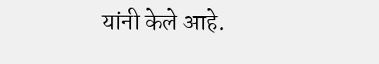यांनी केले आहे.